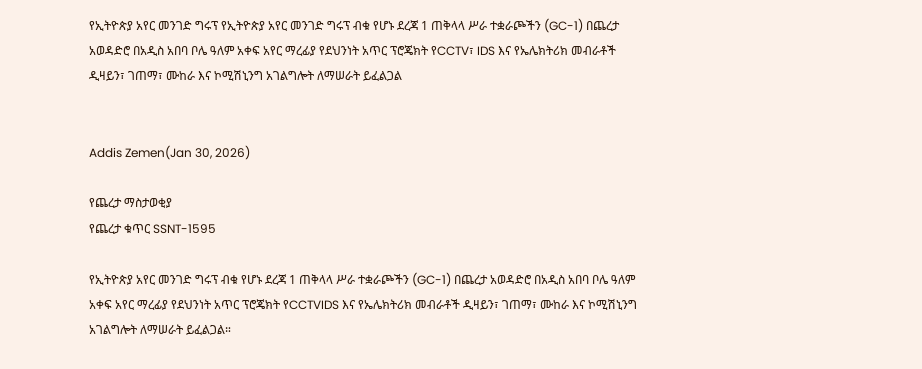የኢትዮጵያ አየር መንገድ ግሩፕ የኢትዮጵያ አየር መንገድ ግሩፕ ብቁ የሆኑ ደረጃ 1 ጠቅላላ ሥራ ተቋራጮችን (GC-1) በጨረታ አወዳድሮ በአዲስ አበባ ቦሌ ዓለም አቀፍ አየር ማረፊያ የደህንነት አጥር ፕሮጄክት የCCTV፣ IDS እና የኤሌክትሪክ መብራቶች ዲዛይን፣ ገጠማ፣ ሙከራ እና ኮሚሽኒንግ አገልግሎት ለማሠራት ይፈልጋል


Addis Zemen(Jan 30, 2026)

የጨረታ ማስታወቂያ
የጨረታ ቁጥር SSNT-1595

የኢትዮጵያ አየር መንገድ ግሩፕ ብቁ የሆኑ ደረጃ 1 ጠቅላላ ሥራ ተቋራጮችን (GC-1) በጨረታ አወዳድሮ በአዲስ አበባ ቦሌ ዓለም አቀፍ አየር ማረፊያ የደህንነት አጥር ፕሮጄክት የCCTVIDS እና የኤሌክትሪክ መብራቶች ዲዛይን፣ ገጠማ፣ ሙከራ እና ኮሚሽኒንግ አገልግሎት ለማሠራት ይፈልጋል።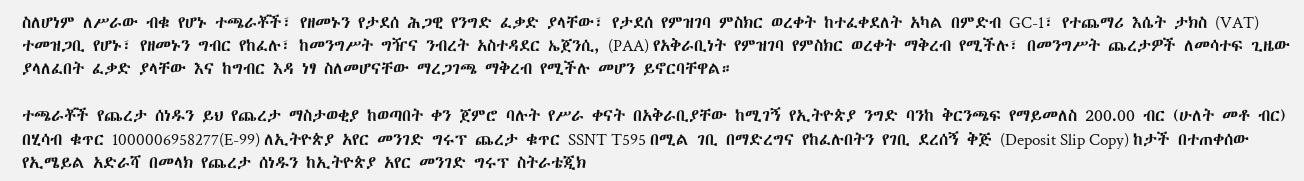ስለሆነም ለሥራው ብቁ የሆኑ ተጫራቾች፣ የዘመኑን የታደሰ ሕጋዊ የንግድ ፈቃድ ያላቸው፣ የታደሰ የምዝገባ ምስክር ወረቀት ከተፈቀደለት አካል በምድብ GC-1፣ የተጨማሪ እሴት ታክስ (VAT) ተመዝጋቢ የሆኑ፣ የዘመኑን ግብር የከፈሉ፣ ከመንግሥት ግዥና ንብረት አስተዳደር ኤጀንሲ, (PAA) የአቅራቢነት የምዝገባ የምስክር ወረቀት ማቅረብ የሚችሉ፣ በመንግሥት ጨረታዎች ለመሳተፍ ጊዜው ያላለፈበት ፈቃድ ያላቸው እና ከግብር እዳ ነፃ ስለመሆናቸው ማረጋገጫ ማቅረብ የሚችሉ መሆን ይኖርባቸዋል።

ተጫራቾች የጨረታ ሰነዱን ይህ የጨረታ ማስታወቂያ ከወጣበት ቀን ጀምሮ ባሉት የሥራ ቀናት በአቅራቢያቸው ከሚገኝ የኢትዮጵያ ንግድ ባንከ ቅርንጫፍ የማይመለስ 200.00 ብር (ሁለት መቶ ብር) በሂሳብ ቁጥር 1000006958277(E-99) ለኢትዮጵያ አየር መንገድ ግሩፕ ጨረታ ቁጥር SSNT T595 በሚል ገቢ በማድረግና የከፈሉበትን የገቢ ደረሰኝ ቅጅ (Deposit Slip Copy) ከታች በተጠቀሰው የኢሜይል አድራሻ በመላክ የጨረታ ሰነዱን ከኢትዮጵያ አየር መንገድ ግሩፕ ስትራቴጂክ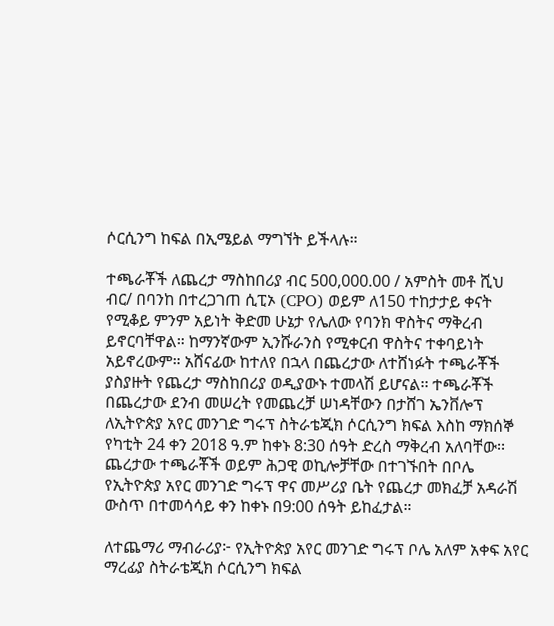ሶርሲንግ ከፍል በኢሜይል ማግኘት ይችላሉ።

ተጫራቾች ለጨረታ ማስከበሪያ ብር 500,000.00 / አምስት መቶ ሺህ ብር/ በባንከ በተረጋገጠ ሲፒኦ (CPO) ወይም ለ150 ተከታታይ ቀናት የሚቆይ ምንም አይነት ቅድመ ሁኔታ የሌለው የባንክ ዋስትና ማቅረብ ይኖርባቸዋል። ከማንኛውም ኢንሹራንስ የሚቀርብ ዋስትና ተቀባይነት አይኖረውም። አሸናፊው ከተለየ በኋላ በጨረታው ለተሸነፉት ተጫራቾች ያስያዙት የጨረታ ማስከበሪያ ወዲያውኑ ተመላሽ ይሆናል፡፡ ተጫራቾች በጨረታው ደንብ መሠረት የመጨረቻ ሠነዳቸውን በታሸገ ኤንቨሎፕ ለኢትዮጵያ አየር መንገድ ግሩፕ ስትራቴጂክ ሶርሲንግ ክፍል እስከ ማክሰኞ የካቲት 24 ቀን 2018 ዓ.ም ከቀኑ 8:30 ሰዓት ድረስ ማቅረብ አለባቸው፡፡ ጨረታው ተጫራቾች ወይም ሕጋዊ ወኪሎቻቸው በተገኙበት በቦሌ የኢትዮጵያ አየር መንገድ ግሩፕ ዋና መሥሪያ ቤት የጨረታ መክፈቻ አዳራሽ ውስጥ በተመሳሳይ ቀን ከቀኑ በ9:00 ሰዓት ይከፈታል።

ለተጨማሪ ማብራሪያ፦ የኢትዮጵያ አየር መንገድ ግሩፕ ቦሌ አለም አቀፍ አየር ማረፊያ ስትራቴጂክ ሶርሲንግ ክፍል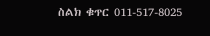ስልክ ቁጥር 011-517-8025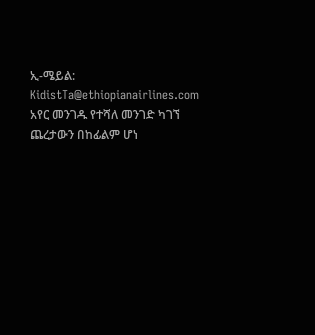ኢ-ሜይል: KidistTa@ethiopianairlines.com
አየር መንገዱ የተሻለ መንገድ ካገኘ ጨረታውን በከፊልም ሆነ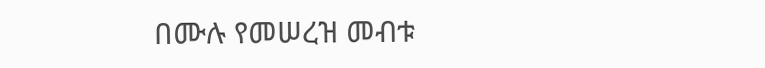በሙሉ የመሠረዝ መብቱ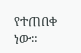የተጠበቀ ነው።